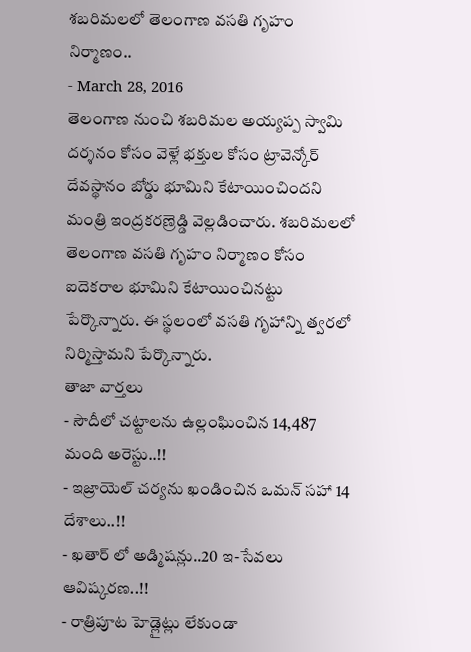శబరిమలలో తెలంగాణ వసతి గృహం నిర్మాణం..
- March 28, 2016
తెలంగాణ నుంచి శబరిమల అయ్యప్ప స్వామి దర్శనం కోసం వెళ్లే భక్తుల కోసం ట్రావెన్కోర్ దేవస్థానం బోర్డు భూమిని కేటాయించిందని మంత్రి ఇంద్రకరణ్రెడ్డి వెల్లడించారు. శబరిమలలో తెలంగాణ వసతి గృహం నిర్మాణం కోసం ఐదెకరాల భూమిని కేటాయించినట్టు పేర్కొన్నారు. ఈ స్థలంలో వసతి గృహాన్ని త్వరలో నిర్మిస్తామని పేర్కొన్నారు.
తాజా వార్తలు
- సౌదీలో చట్టాలను ఉల్లంఘించిన 14,487 మంది అరెస్టు..!!
- ఇజ్రాయెల్ చర్యను ఖండించిన ఒమన్ సహా 14 దేశాలు..!!
- ఖతార్ లో అడ్మిషన్లు..20 ఇ-సేవలు ఆవిష్కరణ..!!
- రాత్రిపూట హెడ్లైట్లు లేకుండా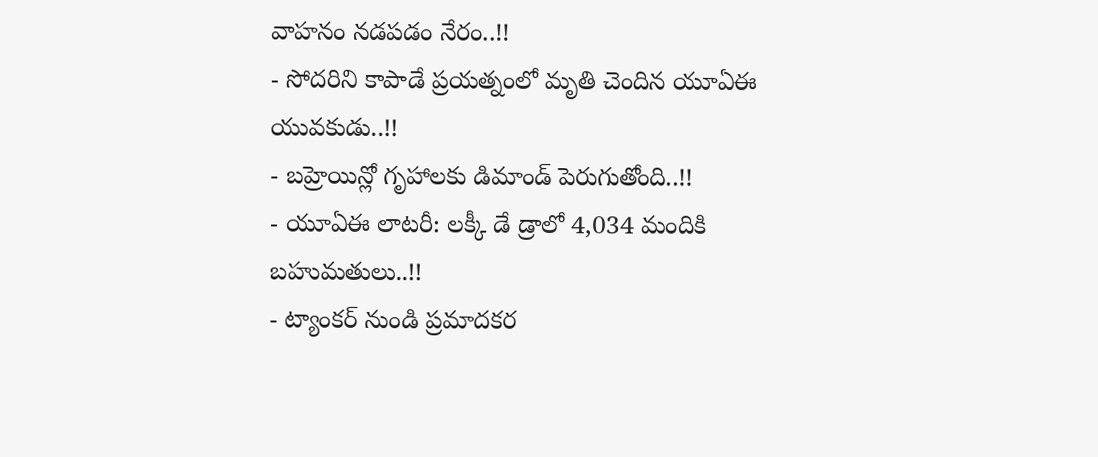వాహనం నడపడం నేరం..!!
- సోదరిని కాపాడే ప్రయత్నంలో మృతి చెందిన యూఏఈ యువకుడు..!!
- బహ్రెయిన్లో గృహాలకు డిమాండ్ పెరుగుతోంది..!!
- యూఏఈ లాటరీ: లక్కీ డే డ్రాలో 4,034 మందికి బహుమతులు..!!
- ట్యాంకర్ నుండి ప్రమాదకర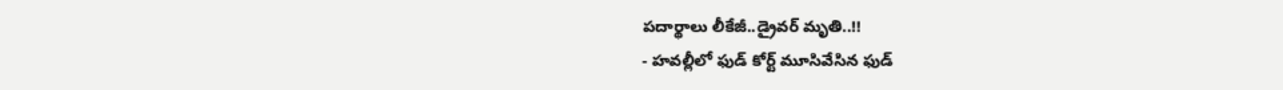పదార్థాలు లీకేజీ..డ్రైవర్ మృతి..!!
- హవల్లీలో ఫుడ్ కోర్ట్ మూసివేసిన ఫుడ్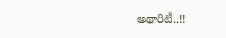అథారిటీ..!!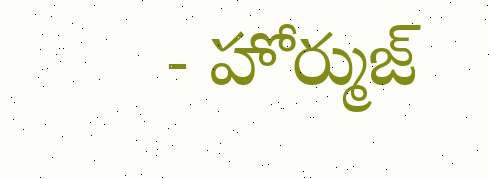- హోర్ముజ్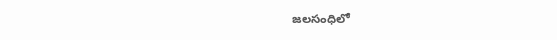జలసంధిలో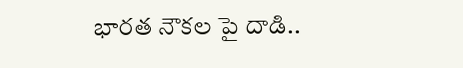భారత నౌకల పై దాడి..